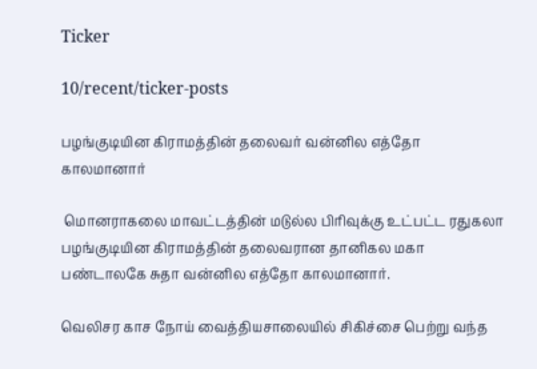Ticker

10/recent/ticker-posts

பழங்குடியின கிராமத்தின் தலைவர் வன்னில எத்தோ காலமானார்

 மொனராகலை மாவட்டத்தின் மடுல்ல பிரிவுக்கு உட்பட்ட ரதுகலா பழங்குடியின கிராமத்தின் தலைவரான தானிகல மகா பண்டாலகே சுதா வன்னில எத்தோ காலமானார்.

வெலிசர காச நோய் வைத்தியசாலையில் சிகிச்சை பெற்று வந்த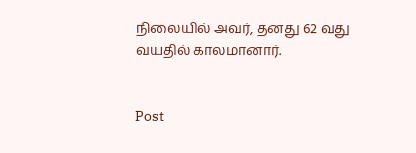நிலையில் அவர், தனது 62 வது வயதில் காலமானார்.


Post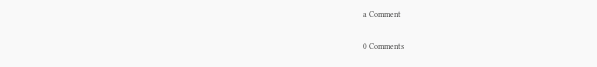a Comment

0 Comments